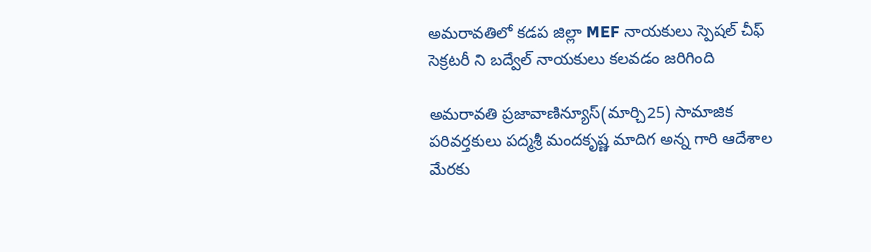అమరావతిలో కడప జిల్లా MEF నాయకులు స్పెషల్ చీఫ్ సెక్రటరీ ని బద్వేల్ నాయకులు కలవడం జరిగింది

అమరావతి ప్రజావాణిన్యూస్(మార్చి25) సామాజిక పరివర్తకులు పద్మశ్రీ మందకృష్ణ మాదిగ అన్న గారి ఆదేశాల మేరకు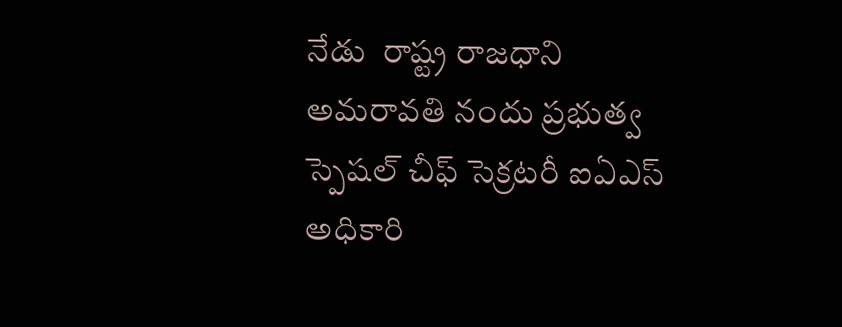నేడు  రాష్ట్ర రాజధాని అమరావతి నందు ప్రభుత్వ స్పెషల్ చీఫ్ సెక్రటరీ ఐఏఎస్ అధికారి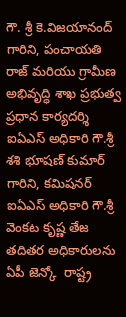గౌ. శ్రీ కె.విజయానంద్ గారిని, పంచాయతి రాజ్ మరియు గ్రామీణ అభివృద్ధి శాఖ ప్రభుత్వ ప్రధాన కార్యదర్శి ఐఏఎస్ అధికారి గౌ.శ్రీ శశి భూషణ్ కుమార్ గారిని, కమిషనర్ ఐఏఎస్ అధికారి గౌ.శ్రీ వెంకట కృష్ణ తేజ తదితర అధికారులను ఏపీ జెన్కో  రాష్ట్ర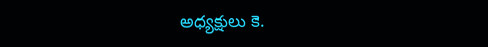అధ్యక్షులు కె.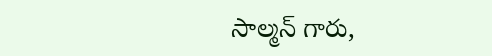సాల్మన్ గారు,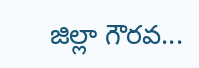జిల్లా గౌరవ...